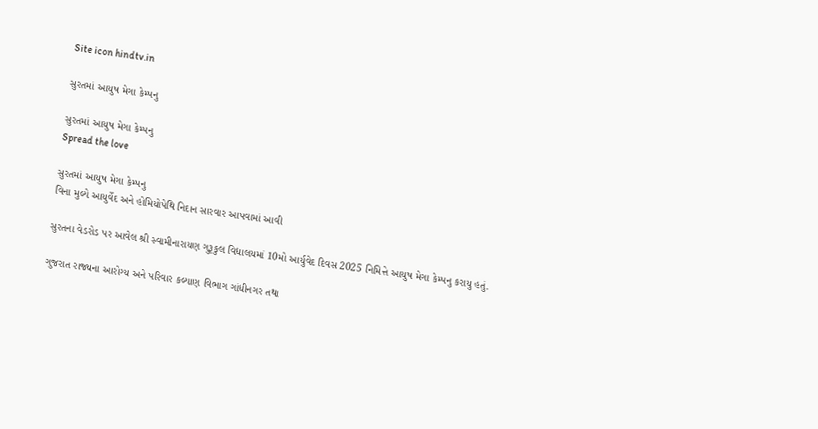Site icon hindtv.in

સુરતમાં આયુષ મેગા કેમ્પનુ

સુરતમાં આયુષ મેગા કેમ્પનુ
Spread the love

સુરતમાં આયુષ મેગા કેમ્પનુ
વિના મુલ્યે આયુર્વેદ અને હોમિયોપેથિ નિદાન સારવાર આપવામાં આવી

સુરતના વેડરોડ પર આવેલ શ્રી સ્વામીનારાયણ ગુરૂકુલ વિદ્યાલયમાં 10મો આર્યુવેદ દિવસ 2025 નિમિત્તે આયુષ મેગા કેમ્પનુ કરાયુ હતું.

ગુજરાત રાજ્યના આરોગ્ય અને પરિવાર કલ્યાણ વિભાગ ગાંધીનગર તથા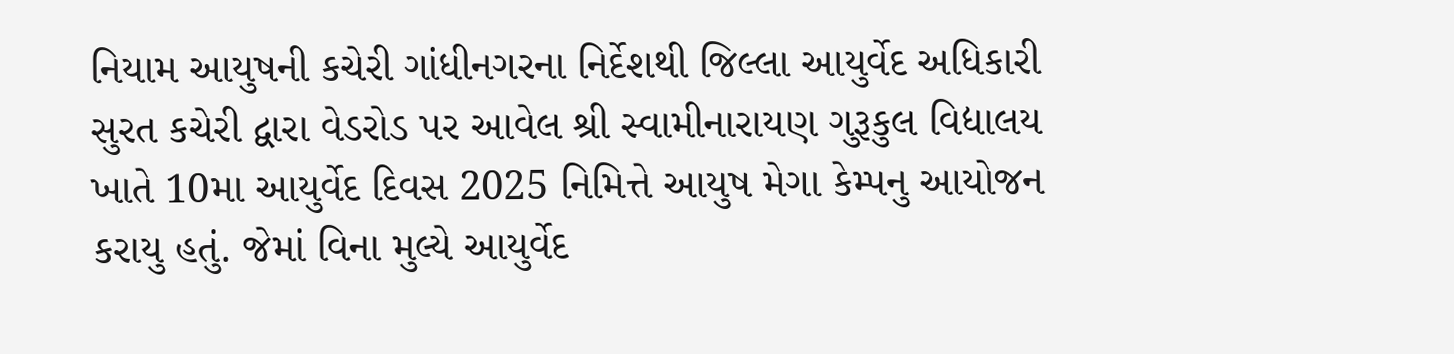નિયામ આયુષની કચેરી ગાંધીનગરના નિર્દેશથી જિલ્લા આયુર્વેદ અધિકારી સુરત કચેરી દ્વારા વેડરોડ પર આવેલ શ્રી સ્વામીનારાયણ ગુરૂકુલ વિદ્યાલય ખાતે 10મા આયુર્વેદ દિવસ 2025 નિમિત્તે આયુષ મેગા કેમ્પનુ આયોજન કરાયુ હતું. જેમાં વિના મુલ્યે આયુર્વેદ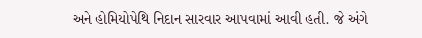અને હોમિયોપેથિ નિદાન સારવાર આપવામાં આવી હતી. જે અંગે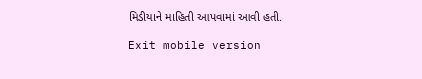મિડીયાને માહિતી આપવામાં આવી હતી.

Exit mobile version